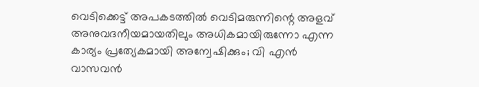വെടിക്കെട്ട് അപകടത്തിൽ വെടിമരുന്നിന്റെ അളവ് അനുവദനീയമായതിലും അധികമായിരുന്നോ എന്ന കാര്യം പ്രത്യേകമായി അന്വേഷിക്കും; വി എൻ വാസവൻ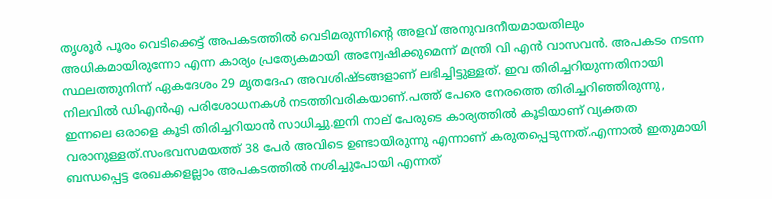തൃശൂർ പൂരം വെടിക്കെട്ട് അപകടത്തിൽ വെടിമരുന്നിന്റെ അളവ് അനുവദനീയമായതിലും അധികമായിരുന്നോ എന്ന കാര്യം പ്രത്യേകമായി അന്വേഷിക്കുമെന്ന് മന്ത്രി വി എൻ വാസവൻ. അപകടം നടന്ന സ്ഥലത്തുനിന്ന് ഏകദേശം 29 മൃതദേഹ അവശിഷ്ടങ്ങളാണ് ലഭിച്ചിട്ടുള്ളത്. ഇവ തിരിച്ചറിയുന്നതിനായി നിലവിൽ ഡിഎൻഎ പരിശോധനകൾ നടത്തിവരികയാണ്.പത്ത് പേരെ നേരത്തെ തിരിച്ചറിഞ്ഞിരുന്നു, ഇന്നലെ ഒരാളെ കൂടി തിരിച്ചറിയാൻ സാധിച്ചു.ഇനി നാല് പേരുടെ കാര്യത്തിൽ കൂടിയാണ് വ്യക്തത വരാനുള്ളത്.സംഭവസമയത്ത് 38 പേർ അവിടെ ഉണ്ടായിരുന്നു എന്നാണ് കരുതപ്പെടുന്നത്.എന്നാൽ ഇതുമായി ബന്ധപ്പെട്ട രേഖകളെല്ലാം അപകടത്തിൽ നശിച്ചുപോയി എന്നത്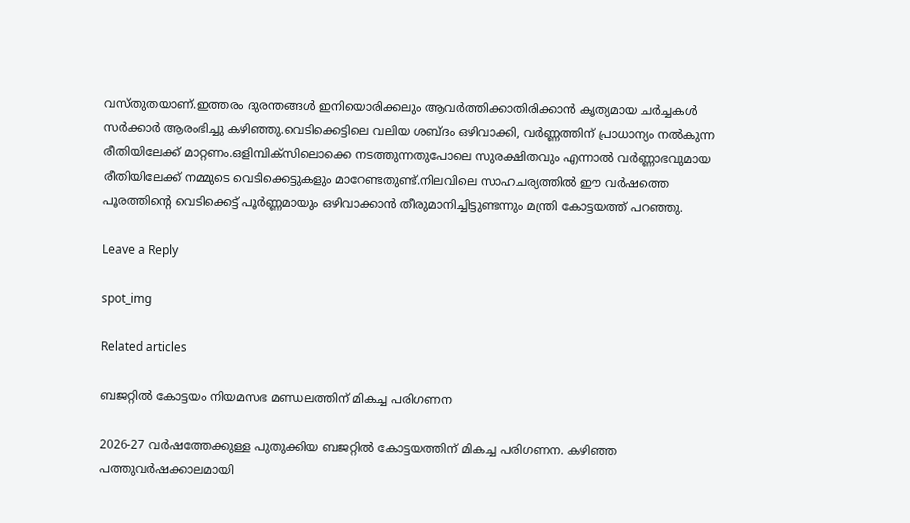വസ്തുതയാണ്.ഇത്തരം ദുരന്തങ്ങൾ ഇനിയൊരിക്കലും ആവർത്തിക്കാതിരിക്കാൻ കൃത്യമായ ചർച്ചകൾ സർക്കാർ ആരംഭിച്ചു കഴിഞ്ഞു.വെടിക്കെട്ടിലെ വലിയ ശബ്ദം ഒഴിവാക്കി, വർണ്ണത്തിന് പ്രാധാന്യം നൽകുന്ന രീതിയിലേക്ക് മാറ്റണം.ഒളിമ്പിക്സിലൊക്കെ നടത്തുന്നതുപോലെ സുരക്ഷിതവും എന്നാൽ വർണ്ണാഭവുമായ രീതിയിലേക്ക് നമ്മുടെ വെടിക്കെട്ടുകളും മാറേണ്ടതുണ്ട്.നിലവിലെ സാഹചര്യത്തിൽ ഈ വർഷത്തെ പൂരത്തിന്റെ വെടിക്കെട്ട് പൂർണ്ണമായും ഒഴിവാക്കാൻ തീരുമാനിച്ചിട്ടുണ്ടന്നും മന്ത്രി കോട്ടയത്ത്‌ പറഞ്ഞു.

Leave a Reply

spot_img

Related articles

ബജറ്റില്‍ കോട്ടയം നിയമസഭ മണ്ഡലത്തിന് മികച്ച പരിഗണന

2026-27 വര്‍ഷത്തേക്കുള്ള പുതുക്കിയ ബജറ്റില്‍ കോട്ടയത്തിന് മികച്ച പരിഗണന. കഴിഞ്ഞ പത്തുവര്‍ഷക്കാലമായി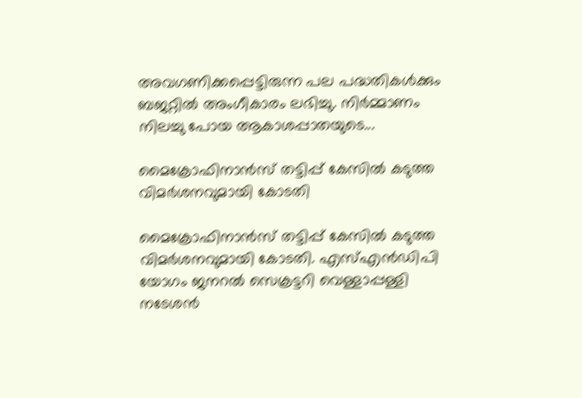അവഗണിക്കപ്പെട്ടിരുന്ന പല പദ്ധതികള്‍ക്കും ബജറ്റില്‍ അംഗീകാരം ലഭിച്ചു. നിര്‍മ്മാണം നിലച്ചു പോയ ആകാശപ്പാതയുടെ...

മൈക്രോഫിനാൻസ് തട്ടിപ്പ് കേസിൽ കടുത്ത വിമർശനവുമായി കോടതി

മൈക്രോഫിനാൻസ് തട്ടിപ്പ് കേസിൽ കടുത്ത വിമർശനവുമായി കോടതി. എസ്എൻഡിപി യോഗം ജനറൽ സെക്രട്ടറി വെള്ളാപ്പള്ളി നടേശൻ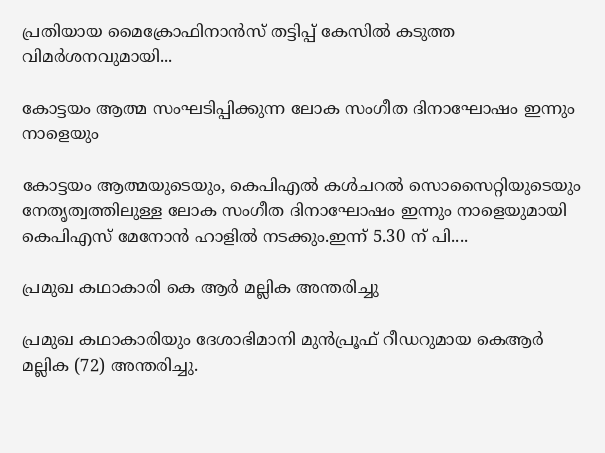പ്രതിയായ മൈക്രോഫിനാൻസ് തട്ടിപ്പ് കേസിൽ കടുത്ത വിമർശനവുമായി...

കോട്ടയം ആത്മ സംഘടിപ്പിക്കുന്ന ലോക സംഗീത ദിനാഘോഷം ഇന്നും നാളെയും

കോട്ടയം ആത്മയുടെയും, കെപിഎൽ കൾചറൽ സൊസൈറ്റിയുടെയും നേതൃത്വത്തിലുള്ള ലോക സംഗീത ദിനാഘോഷം ഇന്നും നാളെയുമായി കെപിഎസ് മേനോൻ ഹാളിൽ നടക്കും.ഇന്ന് 5.30 ന് പി....

പ്രമുഖ കഥാകാരി കെ ആർ മല്ലിക അന്തരിച്ചു

പ്രമുഖ കഥാകാരിയും ദേശാഭിമാനി മുൻപ്രൂഫ്‌ റീഡറുമായ കെആർ മല്ലിക (72) അന്തരിച്ചു.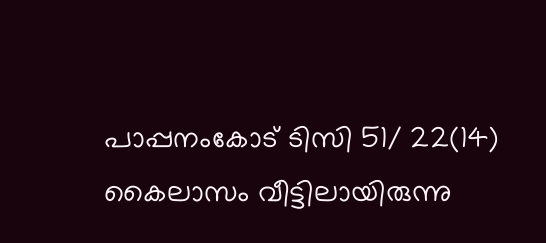പാപ്പനംകോട്‌ ടിസി 51/ 22(14) കൈലാസം വീട്ടിലായിരുന്നു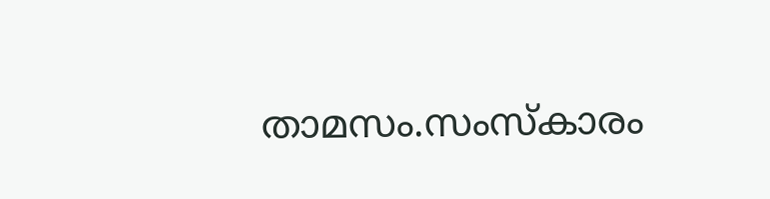താമസം.സംസ്‌കാരം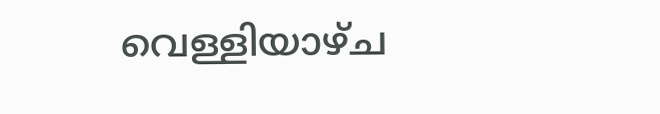വെള്ളിയാഴ്‌ച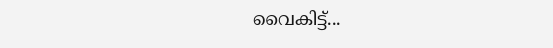വൈകിട്ട്‌...